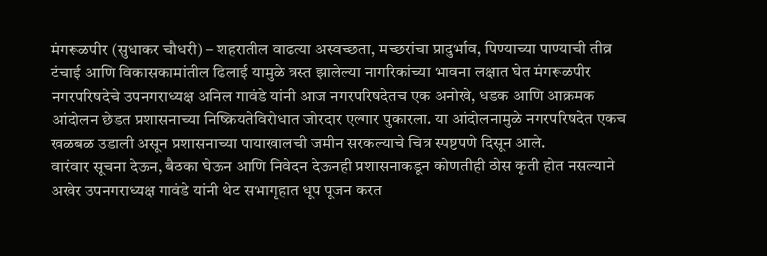मंगरूळपीर (सुधाकर चौधरी) – शहरातील वाढत्या अस्वच्छता, मच्छरांचा प्रादुर्भाव, पिण्याच्या पाण्याची तीव्र टंचाई आणि विकासकामांतील ढिलाई यामुळे त्रस्त झालेल्या नागरिकांच्या भावना लक्षात घेत मंगरूळपीर नगरपरिषदेचे उपनगराध्यक्ष अनिल गावंडे यांनी आज नगरपरिषदेतच एक अनोखे, धडक आणि आक्रमक आंदोलन छेडत प्रशासनाच्या निष्क्रियतेविरोधात जोरदार एल्गार पुकारला. या आंदोलनामुळे नगरपरिषदेत एकच खळबळ उडाली असून प्रशासनाच्या पायाखालची जमीन सरकल्याचे चित्र स्पष्टपणे दिसून आले.
वारंवार सूचना देऊन, बैठका घेऊन आणि निवेदन देऊनही प्रशासनाकडून कोणतीही ठोस कृती होत नसल्याने अखेर उपनगराध्यक्ष गावंडे यांनी थेट सभागृहात धूप पूजन करत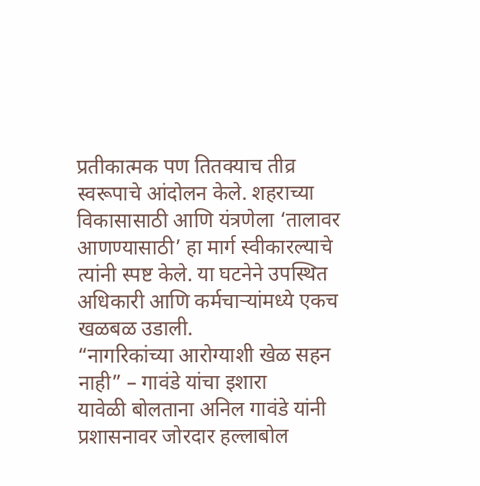प्रतीकात्मक पण तितक्याच तीव्र स्वरूपाचे आंदोलन केले. शहराच्या विकासासाठी आणि यंत्रणेला ‘तालावर आणण्यासाठी’ हा मार्ग स्वीकारल्याचे त्यांनी स्पष्ट केले. या घटनेने उपस्थित अधिकारी आणि कर्मचाऱ्यांमध्ये एकच खळबळ उडाली.
“नागरिकांच्या आरोग्याशी खेळ सहन नाही” – गावंडे यांचा इशारा
यावेळी बोलताना अनिल गावंडे यांनी प्रशासनावर जोरदार हल्लाबोल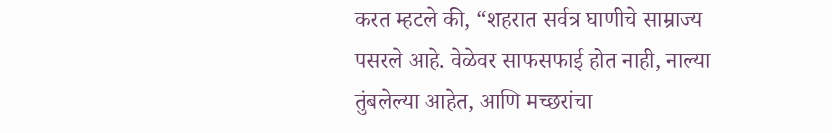करत म्हटले की, “शहरात सर्वत्र घाणीचे साम्राज्य पसरले आहे. वेळेवर साफसफाई होत नाही, नाल्या तुंबलेल्या आहेत, आणि मच्छरांचा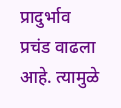प्रादुर्भाव प्रचंड वाढला आहे. त्यामुळे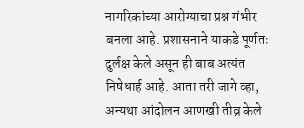नागरिकांच्या आरोग्याचा प्रश्न गंभीर बनला आहे. प्रशासनाने याकडे पूर्णतः दुर्लक्ष केले असून ही बाब अत्यंत निषेधार्ह आहे. आता तरी जागे व्हा, अन्यथा आंदोलन आणखी तीव्र केले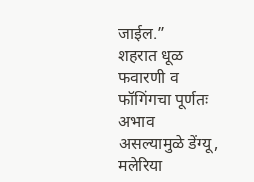जाईल.”
शहरात धूळ फवारणी व फॉगिंगचा पूर्णतः अभाव असल्यामुळे डेंग्यू, मलेरिया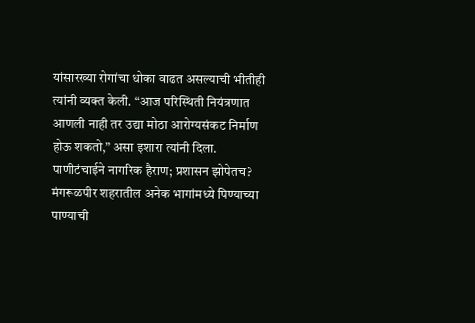यांसारख्या रोगांचा धोका वाढत असल्याची भीतीही त्यांनी व्यक्त केली. “आज परिस्थिती नियंत्रणात आणली नाही तर उद्या मोठा आरोग्यसंकट निर्माण होऊ शकतो,” असा इशारा त्यांनी दिला.
पाणीटंचाईने नागरिक हैराण; प्रशासन झोपेतच?
मंगरूळपीर शहरातील अनेक भागांमध्ये पिण्याच्या पाण्याची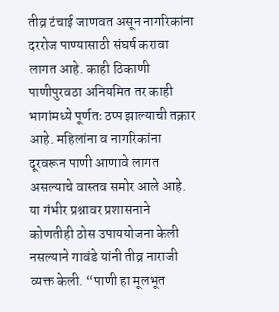तीव्र टंचाई जाणवत असून नागरिकांना दररोज पाण्यासाठी संघर्ष करावा लागत आहे. काही ठिकाणी पाणीपुरवठा अनियमित तर काही भागांमध्ये पूर्णतः ठप्प झाल्याची तक्रार आहे. महिलांना व नागरिकांना दूरवरून पाणी आणावे लागत असल्याचे वास्तव समोर आले आहे.
या गंभीर प्रश्नावर प्रशासनाने कोणतीही ठोस उपाययोजना केली नसल्याने गावंडे यांनी तीव्र नाराजी व्यक्त केली. “पाणी हा मूलभूत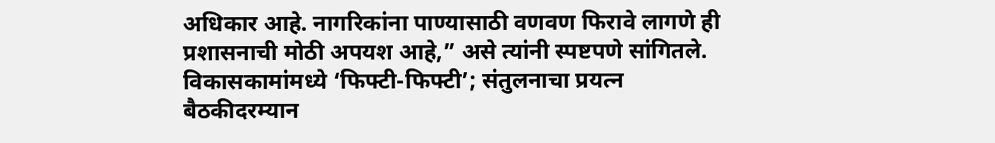अधिकार आहे. नागरिकांना पाण्यासाठी वणवण फिरावे लागणे ही प्रशासनाची मोठी अपयश आहे,” असे त्यांनी स्पष्टपणे सांगितले.
विकासकामांमध्ये ‘फिफ्टी-फिफ्टी’; संतुलनाचा प्रयत्न
बैठकीदरम्यान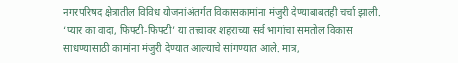नगरपरिषद क्षेत्रातील विविध योजनांअंतर्गत विकासकामांना मंजुरी देण्याबाबतही चर्चा झाली. ‘प्यार का वादा, फिफ्टी-फिफ्टी’ या तत्त्वावर शहराच्या सर्व भागांचा समतोल विकास साधण्यासाठी कामांना मंजुरी देण्यात आल्याचे सांगण्यात आले. मात्र,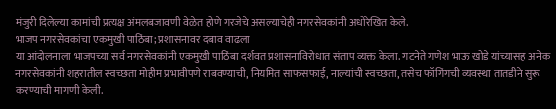मंजुरी दिलेल्या कामांची प्रत्यक्ष अंमलबजावणी वेळेत होणे गरजेचे असल्याचेही नगरसेवकांनी अधोरेखित केले.
भाजप नगरसेवकांचा एकमुखी पाठिंबा; प्रशासनावर दबाव वाढला
या आंदोलनाला भाजपच्या सर्व नगरसेवकांनी एकमुखी पाठिंबा दर्शवत प्रशासनाविरोधात संताप व्यक्त केला. गटनेते गणेश भाऊ खोडे यांच्यासह अनेक नगरसेवकांनी शहरातील स्वच्छता मोहीम प्रभावीपणे राबवण्याची, नियमित साफसफाई, नाल्यांची स्वच्छता, तसेच फॉगिंगची व्यवस्था तातडीने सुरू करण्याची मागणी केली.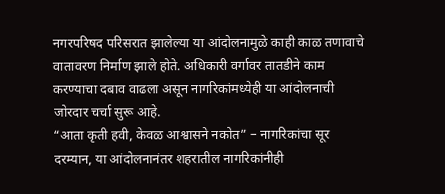नगरपरिषद परिसरात झालेल्या या आंदोलनामुळे काही काळ तणावाचे वातावरण निर्माण झाले होते. अधिकारी वर्गावर तातडीने काम करण्याचा दबाव वाढला असून नागरिकांमध्येही या आंदोलनाची जोरदार चर्चा सुरू आहे.
“आता कृती हवी, केवळ आश्वासने नकोत” – नागरिकांचा सूर
दरम्यान, या आंदोलनानंतर शहरातील नागरिकांनीही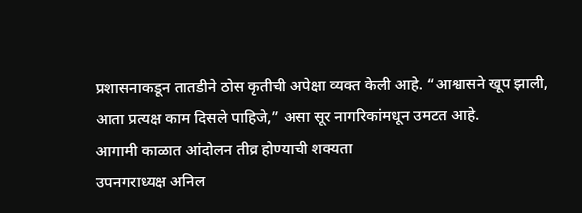प्रशासनाकडून तातडीने ठोस कृतीची अपेक्षा व्यक्त केली आहे. “आश्वासने खूप झाली, आता प्रत्यक्ष काम दिसले पाहिजे,” असा सूर नागरिकांमधून उमटत आहे.
आगामी काळात आंदोलन तीव्र होण्याची शक्यता
उपनगराध्यक्ष अनिल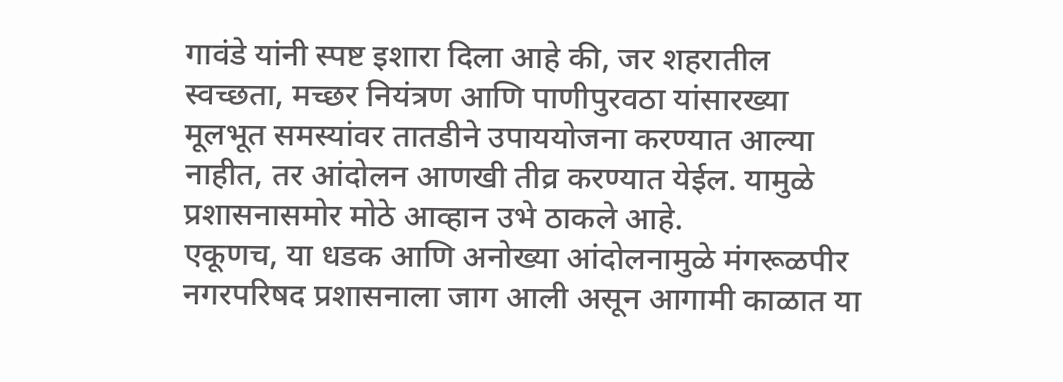गावंडे यांनी स्पष्ट इशारा दिला आहे की, जर शहरातील स्वच्छता, मच्छर नियंत्रण आणि पाणीपुरवठा यांसारख्या मूलभूत समस्यांवर तातडीने उपाययोजना करण्यात आल्या नाहीत, तर आंदोलन आणखी तीव्र करण्यात येईल. यामुळे प्रशासनासमोर मोठे आव्हान उभे ठाकले आहे.
एकूणच, या धडक आणि अनोख्या आंदोलनामुळे मंगरूळपीर नगरपरिषद प्रशासनाला जाग आली असून आगामी काळात या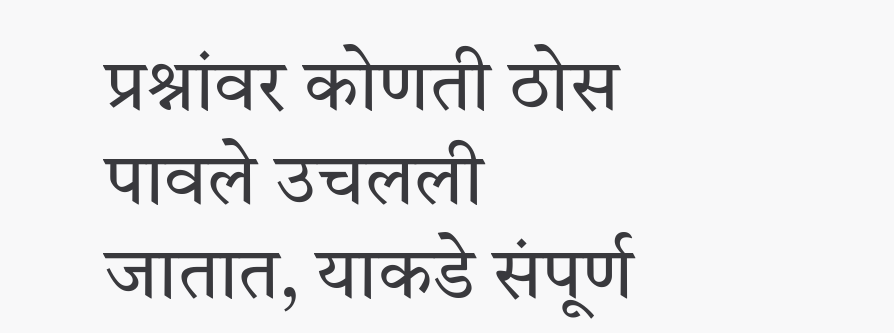प्रश्नांवर कोणती ठोस पावले उचलली जातात, याकडे संपूर्ण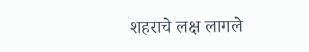शहराचे लक्ष लागले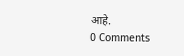आहे.
0 Comments